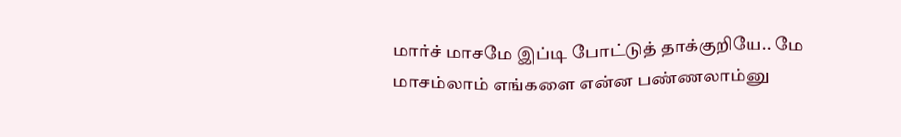மார்ச் மாசமே இப்டி போட்டுத் தாக்குறியே.. மே மாசம்லாம் எங்களை என்ன பண்ணலாம்னு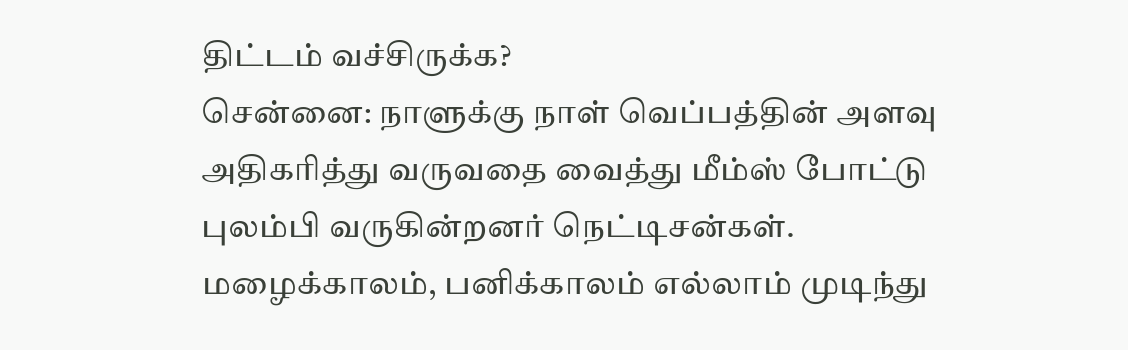திட்டம் வச்சிருக்க?
சென்னை: நாளுக்கு நாள் வெப்பத்தின் அளவு அதிகரித்து வருவதை வைத்து மீம்ஸ் போட்டு புலம்பி வருகின்றனர் நெட்டிசன்கள்.
மழைக்காலம், பனிக்காலம் எல்லாம் முடிந்து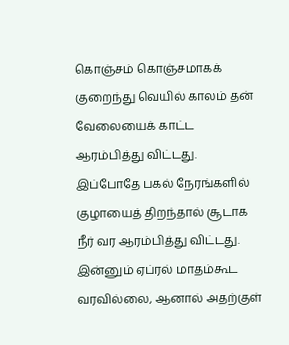கொஞ்சம் கொஞ்சமாகக் குறைந்து வெயில் காலம் தன் வேலையைக் காட்ட ஆரம்பித்து விட்டது. இப்போதே பகல் நேரங்களில் குழாயைத் திறந்தால் சூடாக நீர் வர ஆரம்பித்து விட்டது. இன்னும் ஏப்ரல் மாதம்கூட வரவில்லை, ஆனால் அதற்குள்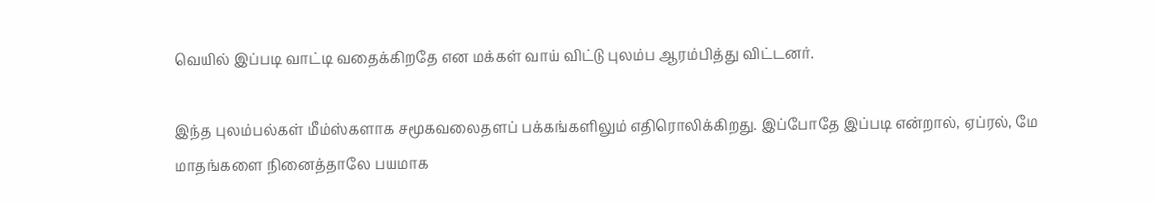வெயில் இப்படி வாட்டி வதைக்கிறதே என மக்கள் வாய் விட்டு புலம்ப ஆரம்பித்து விட்டனர்.

இந்த புலம்பல்கள் மீம்ஸ்களாக சமூகவலைதளப் பக்கங்களிலும் எதிரொலிக்கிறது. இப்போதே இப்படி என்றால், ஏப்ரல், மே மாதங்களை நினைத்தாலே பயமாக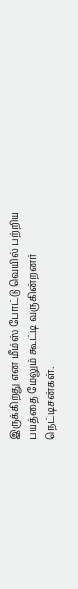இருக்கிறது என மீம்ஸ் போட்டு வெயில் பற்றிய பயத்தை மேலும் கூட்டி வருகின்றனர் நெட்டிசன்கள்.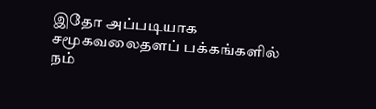இதோ அப்படியாக சமூகவலைதளப் பக்கங்களில் நம்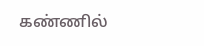கண்ணில்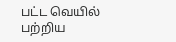பட்ட வெயில் பற்றிய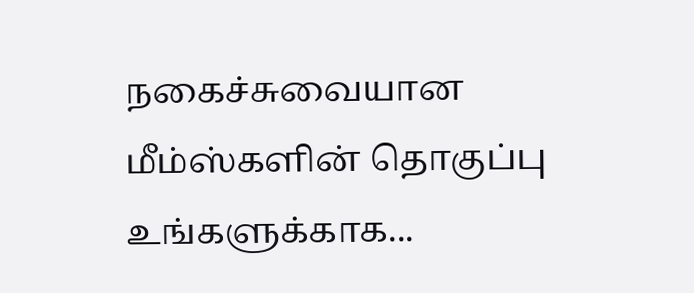நகைச்சுவையான மீம்ஸ்களின் தொகுப்பு உங்களுக்காக...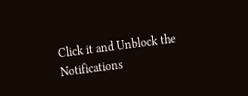Click it and Unblock the Notifications